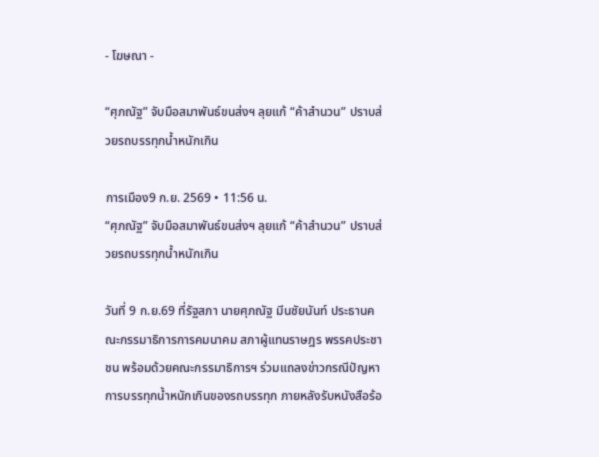- โฆษณา -

“ศุภณัฐ” จับมือสมาพันธ์ขนส่งฯ ลุยแก้ “ค้าสำนวน” ปราบส่วยรถบรรทุกน้ำหนักเกิน

การเมือง9 ก.ย. 2569 • 11:56 น.
“ศุภณัฐ” จับมือสมาพันธ์ขนส่งฯ ลุยแก้ “ค้าสำนวน” ปราบส่วยรถบรรทุกน้ำหนักเกิน

วันที่ 9 ก.ย.69 ที่รัฐสภา นายศุภณัฐ มีนชัยนันท์ ประธานคณะกรรมาธิการการคมนาคม สภาผู้แทนราษฎร พรรคประชาชน พร้อมด้วยคณะกรรมาธิการฯ ร่วมแถลงข่าวกรณีปัญหาการบรรทุกน้ำหนักเกินของรถบรรทุก ภายหลังรับหนังสือร้อ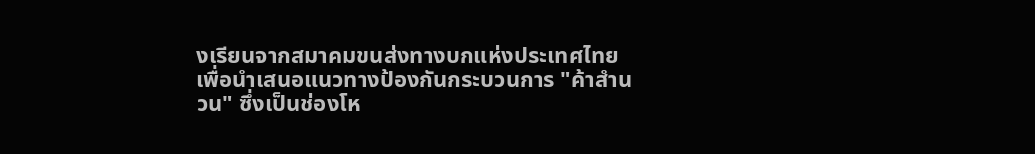งเรียนจากสมาคมขนส่งทางบกแห่งประเทศไทย เพื่อนำเสนอแนวทางป้องกันกระบวนการ "ค้าสำนวน" ซึ่งเป็นช่องโห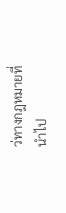ว่ทางกฎหมายที่นำไป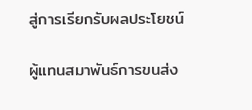สู่การเรียกรับผลประโยชน์

ผู้แทนสมาพันธ์การขนส่ง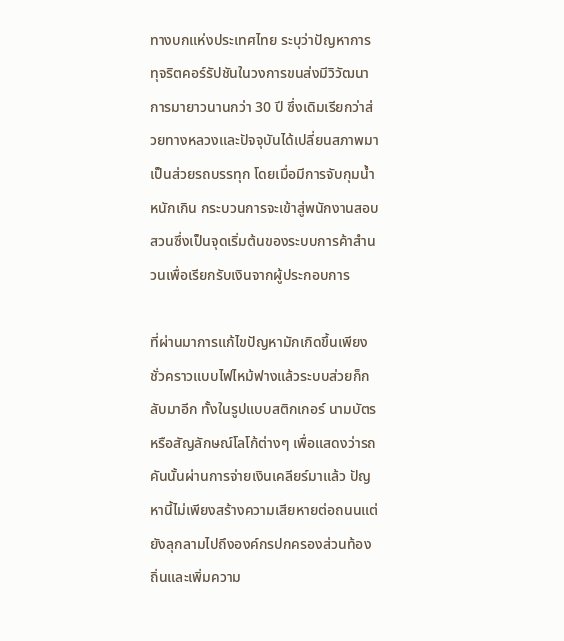ทางบกแห่งประเทศไทย ระบุว่าปัญหาการทุจริตคอร์รัปชันในวงการขนส่งมีวิวัฒนาการมายาวนานกว่า 30 ปี ซึ่งเดิมเรียกว่าส่วยทางหลวงและปัจจุบันได้เปลี่ยนสภาพมาเป็นส่วยรถบรรทุก โดยเมื่อมีการจับกุมน้ำหนักเกิน กระบวนการจะเข้าสู่พนักงานสอบสวนซึ่งเป็นจุดเริ่มต้นของระบบการค้าสำนวนเพื่อเรียกรับเงินจากผู้ประกอบการ

ที่ผ่านมาการแก้ไขปัญหามักเกิดขึ้นเพียงชั่วคราวแบบไฟไหม้ฟางแล้วระบบส่วยก็กลับมาอีก ทั้งในรูปแบบสติกเกอร์ นามบัตร หรือสัญลักษณ์โลโก้ต่างๆ เพื่อแสดงว่ารถคันนั้นผ่านการจ่ายเงินเคลียร์มาแล้ว ปัญหานี้ไม่เพียงสร้างความเสียหายต่อถนนแต่ยังลุกลามไปถึงองค์กรปกครองส่วนท้องถิ่นและเพิ่มความ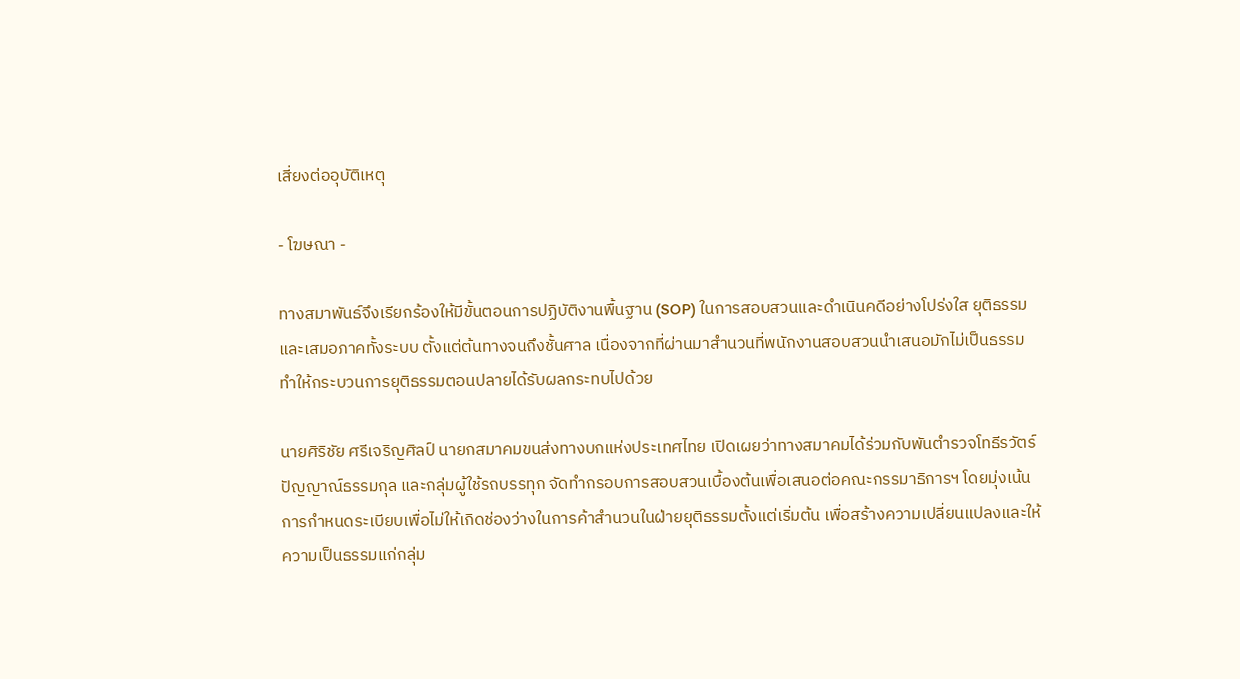เสี่ยงต่ออุบัติเหตุ

- โฆษณา -

ทางสมาพันธ์จึงเรียกร้องให้มีขั้นตอนการปฏิบัติงานพื้นฐาน (SOP) ในการสอบสวนและดำเนินคดีอย่างโปร่งใส ยุติธรรม และเสมอภาคทั้งระบบ ตั้งแต่ต้นทางจนถึงชั้นศาล เนื่องจากที่ผ่านมาสำนวนที่พนักงานสอบสวนนำเสนอมักไม่เป็นธรรมทำให้กระบวนการยุติธรรมตอนปลายได้รับผลกระทบไปด้วย

นายศิริชัย ศรีเจริญศิลป์ นายกสมาคมขนส่งทางบกแห่งประเทศไทย เปิดเผยว่าทางสมาคมได้ร่วมกับพันตำรวจโทธีรวัตร์ ปัญญาณ์ธรรมกุล และกลุ่มผู้ใช้รถบรรทุก จัดทำกรอบการสอบสวนเบื้องต้นเพื่อเสนอต่อคณะกรรมาธิการฯ โดยมุ่งเน้นการกำหนดระเบียบเพื่อไม่ให้เกิดช่องว่างในการค้าสำนวนในฝ่ายยุติธรรมตั้งแต่เริ่มต้น เพื่อสร้างความเปลี่ยนแปลงและให้ความเป็นธรรมแก่กลุ่ม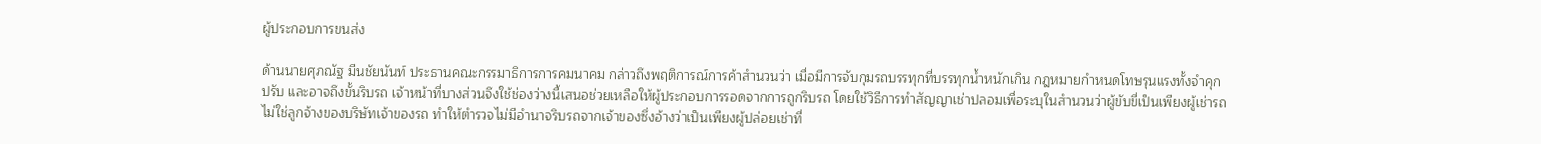ผู้ประกอบการขนส่ง

ด้านนายศุภณัฐ มีนชัยนันท์ ประธานคณะกรรมาธิการการคมนาคม กล่าวถึงพฤติการณ์การค้าสำนวนว่า เมื่อมีการจับกุมรถบรรทุกที่บรรทุกน้ำหนักเกิน กฎหมายกำหนดโทษรุนแรงทั้งจำคุก ปรับ และอาจถึงขั้นริบรถ เจ้าหน้าที่บางส่วนจึงใช้ช่องว่างนี้เสนอช่วยเหลือให้ผู้ประกอบการรอดจากการถูกริบรถ โดยใช้วิธีการทำสัญญาเช่าปลอมเพื่อระบุในสำนวนว่าผู้ขับขี่เป็นเพียงผู้เช่ารถ ไม่ใช่ลูกจ้างของบริษัทเจ้าของรถ ทำให้ตำรวจไม่มีอำนาจริบรถจากเจ้าของซึ่งอ้างว่าเป็นเพียงผู้ปล่อยเช่าที่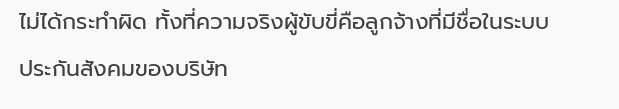ไม่ได้กระทำผิด ทั้งที่ความจริงผู้ขับขี่คือลูกจ้างที่มีชื่อในระบบประกันสังคมของบริษัท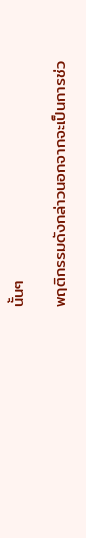นั้นๆ

พฤติกรรมดังกล่าวนอกจากจะเป็นการช่ว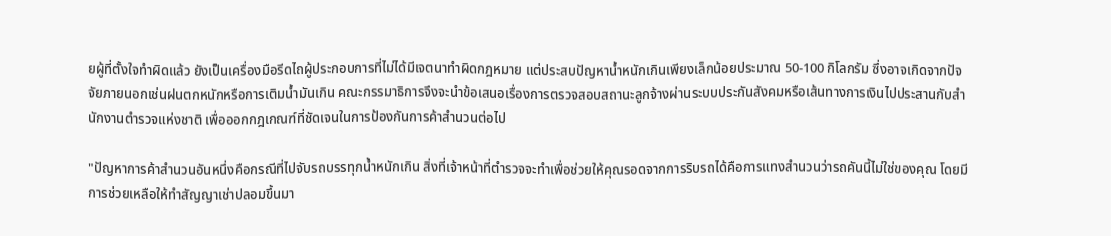ยผู้ที่ตั้งใจทำผิดแล้ว ยังเป็นเครื่องมือรีดไถผู้ประกอบการที่ไม่ได้มีเจตนาทำผิดกฎหมาย แต่ประสบปัญหาน้ำหนักเกินเพียงเล็กน้อยประมาณ 50-100 กิโลกรัม ซึ่งอาจเกิดจากปัจจัยภายนอกเช่นฝนตกหนักหรือการเติมน้ำมันเกิน คณะกรรมาธิการจึงจะนำข้อเสนอเรื่องการตรวจสอบสถานะลูกจ้างผ่านระบบประกันสังคมหรือเส้นทางการเงินไปประสานกับสำนักงานตำรวจแห่งชาติ เพื่อออกกฎเกณฑ์ที่ชัดเจนในการป้องกันการค้าสำนวนต่อไป

"ปัญหาการค้าสำนวนอันหนึ่งคือกรณีที่ไปจับรถบรรทุกน้ำหนักเกิน สิ่งที่เจ้าหน้าที่ตำรวจจะทำเพื่อช่วยให้คุณรอดจากการริบรถได้คือการแทงสำนวนว่ารถคันนี้ไม่ใช่ของคุณ โดยมีการช่วยเหลือให้ทำสัญญาเช่าปลอมขึ้นมา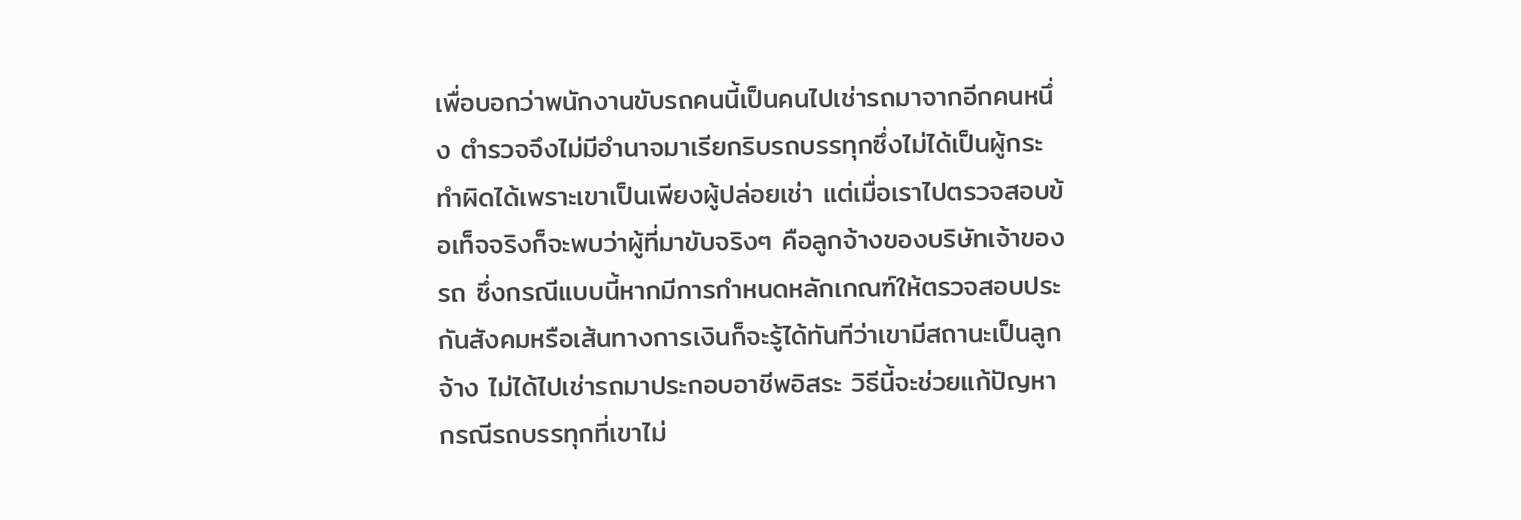เพื่อบอกว่าพนักงานขับรถคนนี้เป็นคนไปเช่ารถมาจากอีกคนหนึ่ง ตำรวจจึงไม่มีอำนาจมาเรียกริบรถบรรทุกซึ่งไม่ได้เป็นผู้กระทำผิดได้เพราะเขาเป็นเพียงผู้ปล่อยเช่า แต่เมื่อเราไปตรวจสอบข้อเท็จจริงก็จะพบว่าผู้ที่มาขับจริงๆ คือลูกจ้างของบริษัทเจ้าของรถ ซึ่งกรณีแบบนี้หากมีการกำหนดหลักเกณฑ์ให้ตรวจสอบประกันสังคมหรือเส้นทางการเงินก็จะรู้ได้ทันทีว่าเขามีสถานะเป็นลูกจ้าง ไม่ได้ไปเช่ารถมาประกอบอาชีพอิสระ วิธีนี้จะช่วยแก้ปัญหากรณีรถบรรทุกที่เขาไม่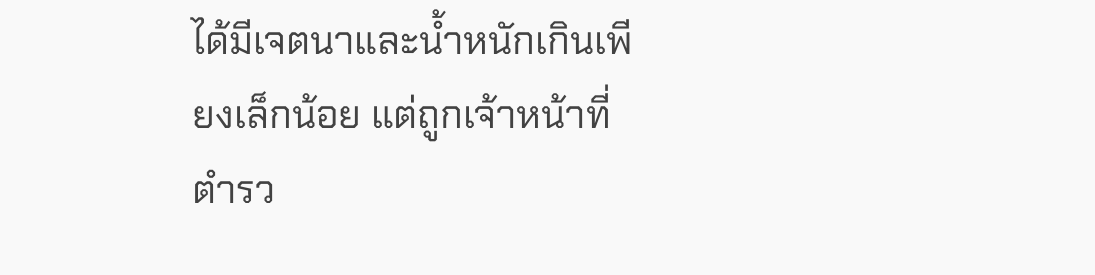ได้มีเจตนาและน้ำหนักเกินเพียงเล็กน้อย แต่ถูกเจ้าหน้าที่ตำรว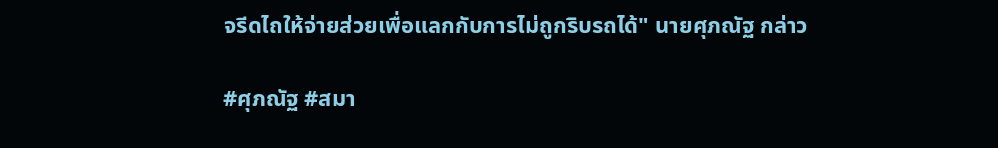จรีดไถให้จ่ายส่วยเพื่อแลกกับการไม่ถูกริบรถได้" นายศุภณัฐ กล่าว

#ศุภณัฐ #สมา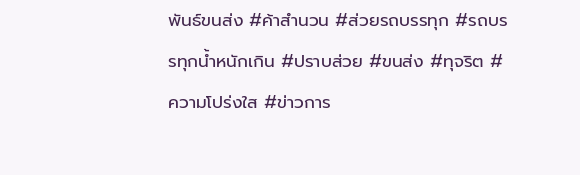พันธ์ขนส่ง #ค้าสำนวน #ส่วยรถบรรทุก #รถบรรทุกน้ำหนักเกิน #ปราบส่วย #ขนส่ง #ทุจริต #ความโปร่งใส #ข่าวการ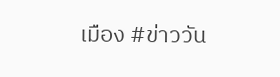เมือง #ข่าววัน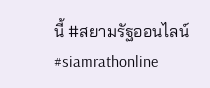นี้ #สยามรัฐออนไลน์ #siamrathonline